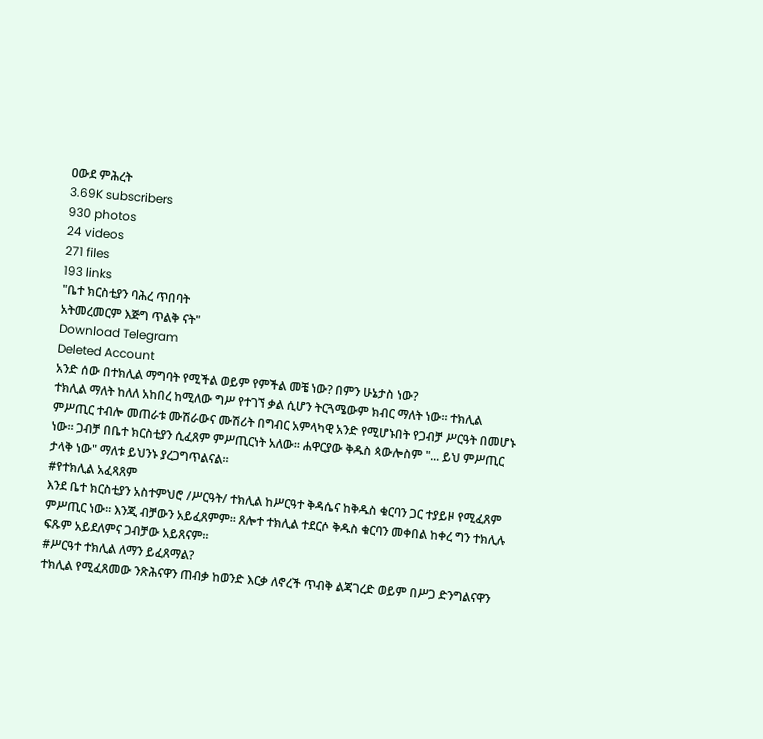ዐውደ ምሕረት
3.69K subscribers
930 photos
24 videos
271 files
193 links
"ቤተ ክርስቲያን ባሕረ ጥበባት
አትመረመርም እጅግ ጥልቅ ናት"
Download Telegram
Deleted Account
አንድ ሰው በተክሊል ማግባት የሚችል ወይም የምችል መቼ ነው? በምን ሁኔታስ ነው?
ተክሊል ማለት ከለለ አከበረ ከሚለው ግሥ የተገኘ ቃል ሲሆን ትርጓሜውም ክብር ማለት ነው። ተክሊል ምሥጢር ተብሎ መጠራቱ ሙሽራውና ሙሽሪት በግብር አምላካዊ አንድ የሚሆኑበት የጋብቻ ሥርዓት በመሆኑ ነው። ጋብቻ በቤተ ክርስቲያን ሲፈጸም ምሥጢርነት አለው። ሐዋርያው ቅዱስ ጳውሎስም "... ይህ ምሥጢር ታላቅ ነው" ማለቱ ይህንኑ ያረጋግጥልናል።
#የተክሊል አፈጻጸም
እንደ ቤተ ክርስቲያን አስተምህሮ /ሥርዓት/ ተክሊል ከሥርዓተ ቅዳሴና ከቅዱስ ቁርባን ጋር ተያይዞ የሚፈጸም ምሥጢር ነው። እንጂ ብቻውን አይፈጸምም። ጸሎተ ተክሊል ተደርሶ ቅዱስ ቁርባን መቀበል ከቀረ ግን ተክሊሉ ፍጹም አይደለምና ጋብቻው አይጸናም።
#ሥርዓተ ተክሊል ለማን ይፈጸማል?
ተክሊል የሚፈጸመው ንጽሕናዋን ጠብቃ ከወንድ እርቃ ለኖረች ጥብቅ ልጃገረድ ወይም በሥጋ ድንግልናዋን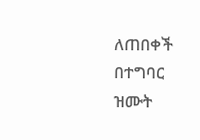ለጠበቀች በተግባር ዝሙት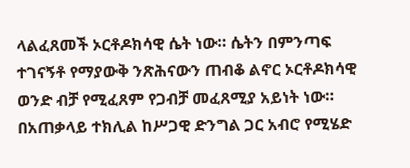ላልፈጸመች ኦርቶዶክሳዊ ሴት ነው። ሴትን በምንጣፍ ተገናኝቶ የማያውቅ ንጽሕናውን ጠብቆ ልኖር ኦርቶዶክሳዊ ወንድ ብቻ የሚፈጸም የጋብቻ መፈጸሚያ አይነት ነው። በአጠቃላይ ተክሊል ከሥጋዊ ድንግል ጋር አብሮ የሚሄድ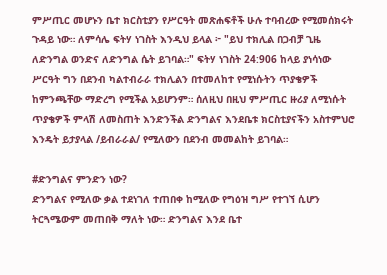ምሥጢር መሆኑን ቤተ ክርስቲያን የሥርዓት መጽሐፍቶች ሁሉ ተባብረው የሚመሰክሩት ጉዳይ ነው። ለምሳሌ ፍትሃ ነገስት እንዲህ ይላል ፦ "ይህ ተክሊል በጋብቻ ጊዜ ለድንግል ወንድና ለድንግል ሴት ይገባል።" ፍትሃ ነገስት 24:906 ከላይ ያነሳነው ሥርዓት ግን በደንብ ካልተብራራ ተክሊልን በተመለከተ የሚነሱትን ጥያቄዎች ከምንጫቸው ማድረግ የሚችል አይሆንም። ሰለዚህ በዚህ ምሥጢር ዙሪያ ለሚነሱት ጥያቄዎች ምላሽ ለመስጠት እንድንችል ድንግልና እንደቤቱ ክርስቲያናችን አስተምህሮ እንዴት ይታያላል /ይብራራል/ የሚለውን በደንብ መመልከት ይገባል።

#ድንግልና ምንድን ነው?
ድንግልና የሚለው ቃል ተደነገለ ተጠበቀ ከሚለው የግዕዝ ግሥ የተገኘ ሲሆን ትርጓሜውም መጠበቅ ማለት ነው። ድንግልና እንደ ቤተ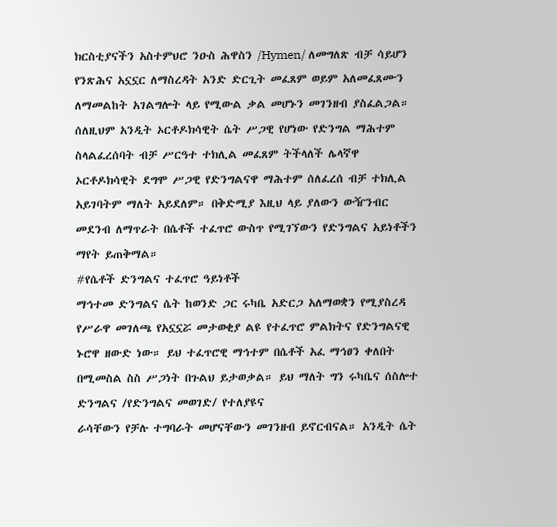ክርስቲያናችን አስተምህሮ ንዑስ ሕዋስን /Hymen/ ለመግለጽ ብቻ ሳይሆን የንጽሕና አኗኗር ለማስረዳት አንድ ድርጊት መፈጸም ወይም አለመፈጸሙን ለማመልከት አገልግሎት ላይ የሚውል ቃል መሆኑን መገንዘብ ያስፈልጋል።
ሰለዚህም አንዲት ኦርቶዶክሳዊት ሴት ሥጋዊ የሆነው የድንግል ማሕተም ስላልፈረሰባት ብቻ ሥርዓተ ተክሊል መፈጸም ትችላለች ሌላኛዋ ኦርቶዶክሳዊት ደግሞ ሥጋዊ የድንግልናዋ ማሕተም ሰለፈረሰ ብቻ ተክሊል አይገባትም ማለት አይደለም። በቅድሚያ እዚህ ላይ ያለውን ውዥንብር መደንብ ለማጥራት በሴቶች ተፈጥሮ ውስጥ የሚገኘውን የድንግልና አይነቶችን ማየት ይጠቅማል።
#የሴቶች ድንግልና ተፈጥሮ ዓይነቶች
ማኅተመ ድንግልና ሴት ከወንድ ጋር ሩካቤ አድርጋ አለማወቋን የሚያስረዳ የሥራዋ መገለጫ የአኗኗሯ መታወቂያ ልዩ የተፈጥሮ ምልክትና የድንግልናዊ ኑሮዋ ዘውድ ነው። ይህ ተፈጥሮዊ ማኅተም በሴቶች አፈ ማኅፀን ቀለበት በሚመስል ስስ ሥጋነት በጉልህ ይታወቃል። ይህ ማለት ግን ሩካቤና ሰስሎተ ድንግልና /የድንግልና መወገድ/ የተለያዩና
ራሳቸውን የቻሉ ተግባራት መሆናቸውን መገንዘብ ይኖርብናል። አንዲት ሴት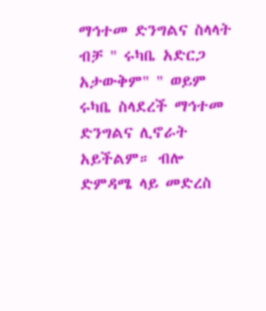ማኅተመ ድንግልና ስላላት ብቻ " ሩካቤ አድርጋ አታውቅም" " ወይም ሩካቤ ስላደረች ማኅተመ ድንግልና ሊኖራት አይችልም። ብሎ ድምዳሜ ላይ መድረስ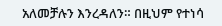አለመቻሉን እንረዳለን። በዚህም የተነሳ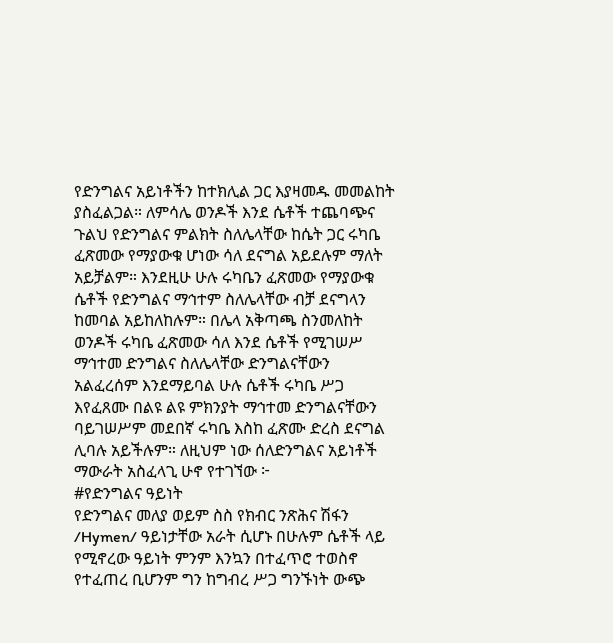የድንግልና አይነቶችን ከተክሊል ጋር እያዛመዱ መመልከት ያስፈልጋል። ለምሳሌ ወንዶች እንደ ሴቶች ተጨባጭና ጉልህ የድንግልና ምልክት ስለሌላቸው ከሴት ጋር ሩካቤ ፈጽመው የማያውቁ ሆነው ሳለ ደናግል አይደሉም ማለት አይቻልም። እንደዚሁ ሁሉ ሩካቤን ፈጽመው የማያውቁ ሴቶች የድንግልና ማኅተም ስለሌላቸው ብቻ ደናግላን
ከመባል አይከለከሉም። በሌላ አቅጣጫ ስንመለከት ወንዶች ሩካቤ ፈጽመው ሳለ እንደ ሴቶች የሚገሠሥ ማኅተመ ድንግልና ስለሌላቸው ድንግልናቸውን አልፈረሰም እንደማይባል ሁሉ ሴቶች ሩካቤ ሥጋ እየፈጸሙ በልዩ ልዩ ምክንያት ማኅተመ ድንግልናቸውን ባይገሠሥም መደበኛ ሩካቤ እስከ ፈጽሙ ድረስ ደናግል ሊባሉ አይችሉም። ለዚህም ነው ሰለድንግልና አይነቶች ማውራት አስፈላጊ ሁኖ የተገኘው ፦
#የድንግልና ዓይነት
የድንግልና መለያ ወይም ስስ የክብር ንጽሕና ሽፋን /Hymen/ ዓይነታቸው አራት ሲሆኑ በሁሉም ሴቶች ላይ የሚኖረው ዓይነት ምንም እንኳን በተፈጥሮ ተወስኖ የተፈጠረ ቢሆንም ግን ከግብረ ሥጋ ግንኙነት ውጭ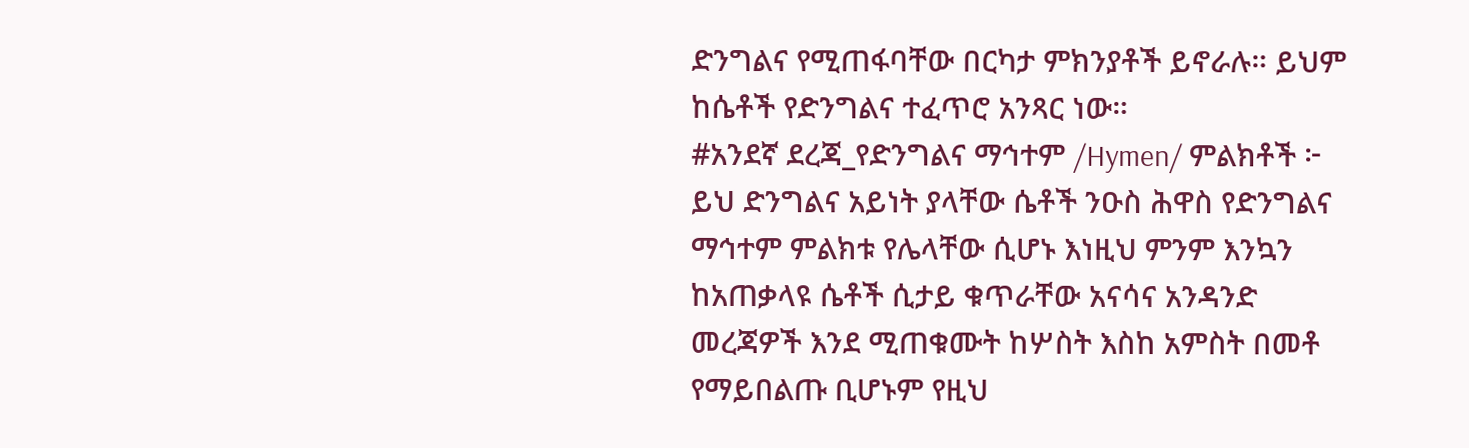ድንግልና የሚጠፋባቸው በርካታ ምክንያቶች ይኖራሉ። ይህም ከሴቶች የድንግልና ተፈጥሮ አንጻር ነው።
#አንደኛ ደረጃ_የድንግልና ማኅተም /Hymen/ ምልክቶች ፦ ይህ ድንግልና አይነት ያላቸው ሴቶች ንዑስ ሕዋስ የድንግልና ማኅተም ምልክቱ የሌላቸው ሲሆኑ እነዚህ ምንም እንኳን ከአጠቃላዩ ሴቶች ሲታይ ቁጥራቸው አናሳና አንዳንድ መረጃዎች እንደ ሚጠቁሙት ከሦስት እስከ አምስት በመቶ የማይበልጡ ቢሆኑም የዚህ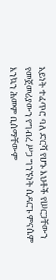አይነት ተፈጥሮ ባለ ድርሻ የሆኑ እህቶች የሠርጋቸውን የመጀመሪያውን የግብረ ሥጋ ግንኙነት ሲዳርጉ ምናሴም እንኳን ሕመም ቢሰማቸውም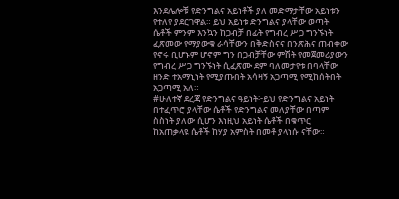እንደሌሎቹ የድንግልና አይነቶች ያለ መድማታቸው አይነቱን የተለየ ያደርገዋል። ይህ አይነቱ ድንግልና ያላቸው ወጣት ሴቶች ምንም እንኳን ከጋብቻ በፊት የግብረ ሥጋ ግንኙነት ፈጽመው የማያውቁ ራሳቸውን በቅድስናና በንጽሕና ጠብቀው የኖሩ ቢሆኑም ሆኖም ግን በጋብቻቸው ምሽት የመጀመሪያውን የግብረ ሥጋ ግንኙነት ሲፈጽሙ ደም ባለመታየቱ በባላቸው ዘንድ ተአማኒነት የሚያጡበት አሳዛኝ አጋጣሚ የሚከሰትበት አጋጣሚ አለ።
#ሁለተኛ ደረጃ የድንግልና ዓይነት፦ይህ የድንግልና አይነት በተፈጥሮ ያላቸው ሴቶች የድንግልና መለያቸው በጣም ስስነት ያለው ሲሆን እነዚህ አይነት ሴቶች በቁጥር ከአጠቃላዩ ሴቶች ከሃያ አምስት በመቶ ያላነሱ ናቸው።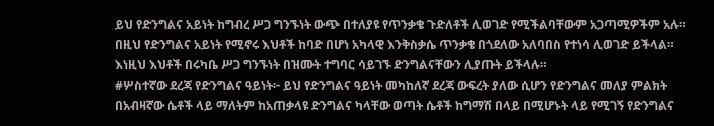ይህ የድንግልና አይነት ከግብረ ሥጋ ግንኙነት ውጭ በተለያዩ የጥንቃቄ ጉድለቶች ሊወገድ የሚችልባቸውም አጋጣሚዎችም አሉ። በዚህ የድንግልና አይነት የሚኖሩ እህቶች ከባድ በሆነ አካላዊ እንቅስቃሴ ጥንቃቄ በጎደለው አለባበስ የተነሳ ሊወገድ ይችላል። እነዚህ እህቶች በሩካቤ ሥጋ ግንኙነት በዝሙት ተግባር ሳይገኙ ድንግልናቸውን ሊያጡት ይችላሉ።
#ሦስተኛው ደረጃ የድንግልና ዓይነት፦ ይህ የድንግልና ዓይነት መካከለኛ ደረጃ ውፍረት ያለው ሲሆን የድንግልና መለያ ምልክት በአብዛኛው ሴቶች ላይ ማለትም ከአጠቃላዩ ድንግልና ካላቸው ወጣት ሴቶች ከግማሽ በላይ በሚሆኑት ላይ የሚገኝ የድንግልና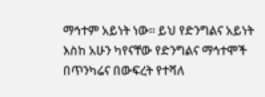ማኅተም አይነት ነው። ይህ የድንግልና አይነት እስከ አሁን ካየናቸው የድንግልና ማኅተሞች በጥንካሬና በውፍረት የተሻለ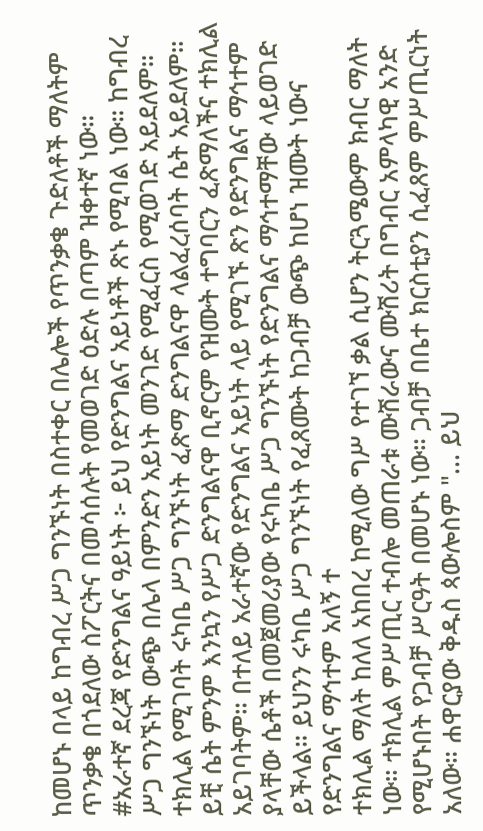ከመሆኑ በላይ ከግብረ ሥጋ ግንኙነት በስተቀር በሌሎች የጥንቃቄ ጉድለቶች ማለትም ጥንቃቄ በጎደለው ስፖርትና በመሳሰሉት የመወገድ ዕድሉ በጣም ዝቀተኛ ነው።
#አራተኛ ደረጃ የድንግልና ዓይነት ፦ ይህ የድንግልና አይነቶች ጽኑ የሚባል ነው። ከግብረ ሥጋ ግንኙነት ውጭ በሌላ በምንድን አይነት መንገድ የሚፈርስ የሚወገድ አይደለም። ተክሊል የሚገባት ሩካቤ ሥጋ ግንኙነት ፈጽማ ድንግልናዋ ላልፈረሰባት ሴት አይደለም። ይቺ ሴት ምንም እንኳን የሥጋ ድንግልናዋ ቢኖርም የዝሙት ተግባርን ፈጽማለችና ተክሊል አይገባትም። በተለይ አራተኛው የድንግልና አይነት ላይ የሚገኙ ጽን የድንግልና ማኅተም ያላቸው ሴቶች በመጀመሪያው የሩካቤ ሥጋ ግንኙነት የድንግልና ማኅተማቸው ላይወገድ ይችላል። ይህንን ሩካቤ ሥጋ ግንኙነት የፈጸሙት ከጋብቻ ውጭ ከሆነ ዝሙት ነውና የድንግልና ማኅተም አለኝ ተ
ተክሊል ማለት ከለለ አከበረ ከሚለው ግሥ የተገኘ ቃል ሲሆን ትርጓሜውም ክብር ማለት ነው። ተክሊል ምሥጢር ተብሎ መጠራቱ ሙሽራውና ሙሽሪት በግብር አምላካዊ አንድ የሚሆኑበት የጋብቻ ሥርዓት በመሆኑ ነው። ጋብቻ በቤተ ክርስቲያን ሲፈጸም ምሥጢርነት አለው። ሐዋርያው ቅዱስ ጳውሎስም "... ይህ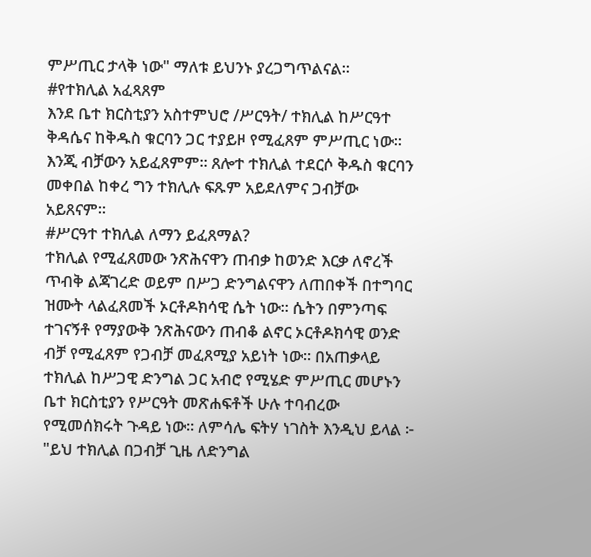ምሥጢር ታላቅ ነው" ማለቱ ይህንኑ ያረጋግጥልናል።
#የተክሊል አፈጻጸም
እንደ ቤተ ክርስቲያን አስተምህሮ /ሥርዓት/ ተክሊል ከሥርዓተ ቅዳሴና ከቅዱስ ቁርባን ጋር ተያይዞ የሚፈጸም ምሥጢር ነው። እንጂ ብቻውን አይፈጸምም። ጸሎተ ተክሊል ተደርሶ ቅዱስ ቁርባን መቀበል ከቀረ ግን ተክሊሉ ፍጹም አይደለምና ጋብቻው አይጸናም።
#ሥርዓተ ተክሊል ለማን ይፈጸማል?
ተክሊል የሚፈጸመው ንጽሕናዋን ጠብቃ ከወንድ እርቃ ለኖረች ጥብቅ ልጃገረድ ወይም በሥጋ ድንግልናዋን ለጠበቀች በተግባር ዝሙት ላልፈጸመች ኦርቶዶክሳዊ ሴት ነው። ሴትን በምንጣፍ ተገናኝቶ የማያውቅ ንጽሕናውን ጠብቆ ልኖር ኦርቶዶክሳዊ ወንድ ብቻ የሚፈጸም የጋብቻ መፈጸሚያ አይነት ነው። በአጠቃላይ ተክሊል ከሥጋዊ ድንግል ጋር አብሮ የሚሄድ ምሥጢር መሆኑን ቤተ ክርስቲያን የሥርዓት መጽሐፍቶች ሁሉ ተባብረው የሚመሰክሩት ጉዳይ ነው። ለምሳሌ ፍትሃ ነገስት እንዲህ ይላል ፦ "ይህ ተክሊል በጋብቻ ጊዜ ለድንግል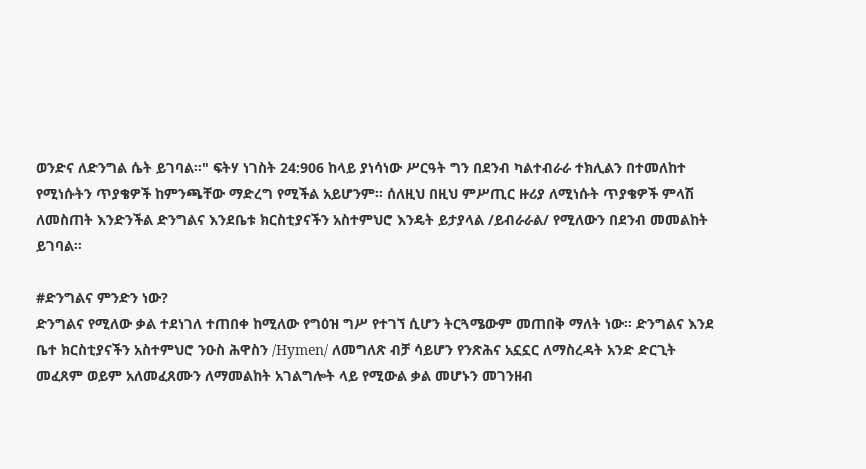ወንድና ለድንግል ሴት ይገባል።" ፍትሃ ነገስት 24:906 ከላይ ያነሳነው ሥርዓት ግን በደንብ ካልተብራራ ተክሊልን በተመለከተ የሚነሱትን ጥያቄዎች ከምንጫቸው ማድረግ የሚችል አይሆንም። ሰለዚህ በዚህ ምሥጢር ዙሪያ ለሚነሱት ጥያቄዎች ምላሽ ለመስጠት እንድንችል ድንግልና እንደቤቱ ክርስቲያናችን አስተምህሮ እንዴት ይታያላል /ይብራራል/ የሚለውን በደንብ መመልከት ይገባል።

#ድንግልና ምንድን ነው?
ድንግልና የሚለው ቃል ተደነገለ ተጠበቀ ከሚለው የግዕዝ ግሥ የተገኘ ሲሆን ትርጓሜውም መጠበቅ ማለት ነው። ድንግልና እንደ ቤተ ክርስቲያናችን አስተምህሮ ንዑስ ሕዋስን /Hymen/ ለመግለጽ ብቻ ሳይሆን የንጽሕና አኗኗር ለማስረዳት አንድ ድርጊት መፈጸም ወይም አለመፈጸሙን ለማመልከት አገልግሎት ላይ የሚውል ቃል መሆኑን መገንዘብ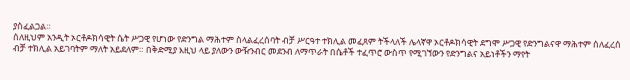ያስፈልጋል።
ሰለዚህም አንዲት ኦርቶዶክሳዊት ሴት ሥጋዊ የሆነው የድንግል ማሕተም ስላልፈረሰባት ብቻ ሥርዓተ ተክሊል መፈጸም ትችላለች ሌላኛዋ ኦርቶዶክሳዊት ደግሞ ሥጋዊ የድንግልናዋ ማሕተም ሰለፈረሰ ብቻ ተክሊል አይገባትም ማለት አይደለም። በቅድሚያ እዚህ ላይ ያለውን ውዥንብር መደንብ ለማጥራት በሴቶች ተፈጥሮ ውስጥ የሚገኘውን የድንግልና አይነቶችን ማየት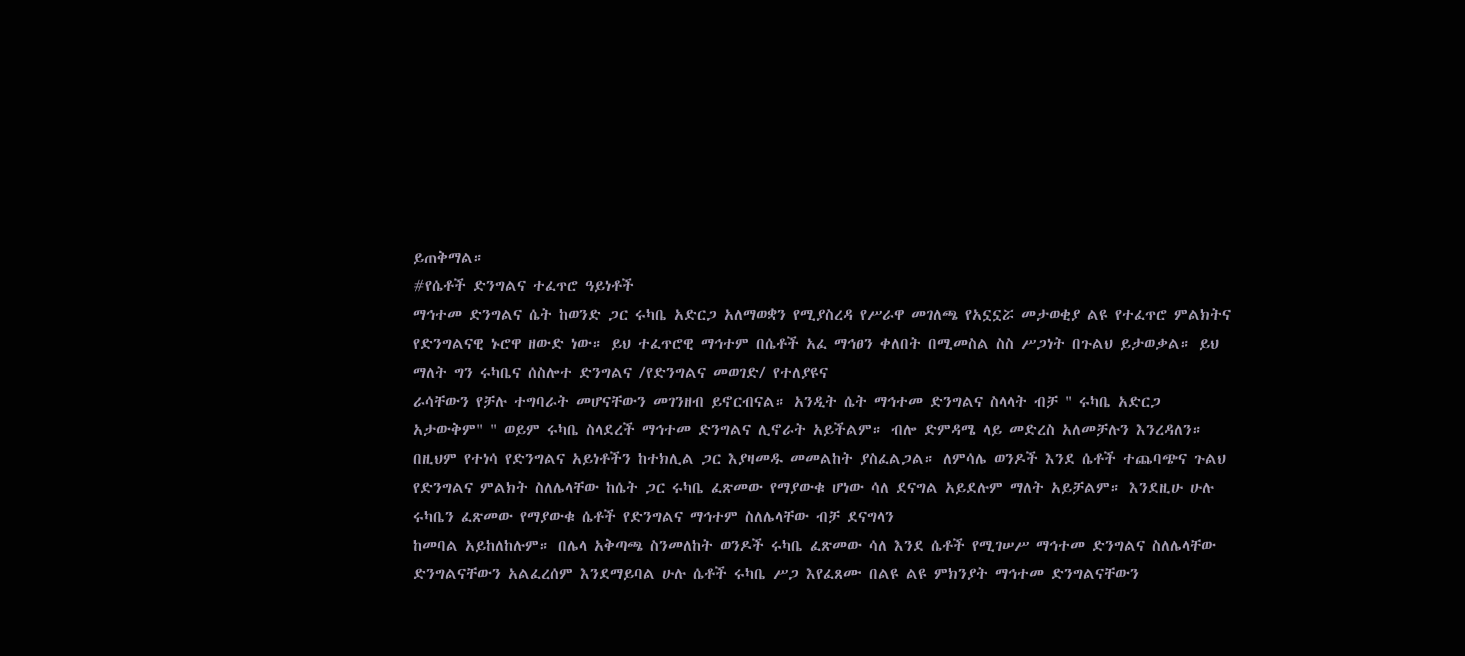ይጠቅማል።
#የሴቶች ድንግልና ተፈጥሮ ዓይነቶች
ማኅተመ ድንግልና ሴት ከወንድ ጋር ሩካቤ አድርጋ አለማወቋን የሚያስረዳ የሥራዋ መገለጫ የአኗኗሯ መታወቂያ ልዩ የተፈጥሮ ምልክትና የድንግልናዊ ኑሮዋ ዘውድ ነው። ይህ ተፈጥሮዊ ማኅተም በሴቶች አፈ ማኅፀን ቀለበት በሚመስል ስስ ሥጋነት በጉልህ ይታወቃል። ይህ ማለት ግን ሩካቤና ሰስሎተ ድንግልና /የድንግልና መወገድ/ የተለያዩና
ራሳቸውን የቻሉ ተግባራት መሆናቸውን መገንዘብ ይኖርብናል። አንዲት ሴት ማኅተመ ድንግልና ስላላት ብቻ " ሩካቤ አድርጋ አታውቅም" " ወይም ሩካቤ ስላደረች ማኅተመ ድንግልና ሊኖራት አይችልም። ብሎ ድምዳሜ ላይ መድረስ አለመቻሉን እንረዳለን። በዚህም የተነሳ የድንግልና አይነቶችን ከተክሊል ጋር እያዛመዱ መመልከት ያስፈልጋል። ለምሳሌ ወንዶች እንደ ሴቶች ተጨባጭና ጉልህ የድንግልና ምልክት ስለሌላቸው ከሴት ጋር ሩካቤ ፈጽመው የማያውቁ ሆነው ሳለ ደናግል አይደሉም ማለት አይቻልም። እንደዚሁ ሁሉ ሩካቤን ፈጽመው የማያውቁ ሴቶች የድንግልና ማኅተም ስለሌላቸው ብቻ ደናግላን
ከመባል አይከለከሉም። በሌላ አቅጣጫ ስንመለከት ወንዶች ሩካቤ ፈጽመው ሳለ እንደ ሴቶች የሚገሠሥ ማኅተመ ድንግልና ስለሌላቸው ድንግልናቸውን አልፈረሰም እንደማይባል ሁሉ ሴቶች ሩካቤ ሥጋ እየፈጸሙ በልዩ ልዩ ምክንያት ማኅተመ ድንግልናቸውን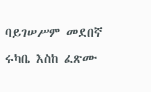ባይገሠሥም መደበኛ ሩካቤ እስከ ፈጽሙ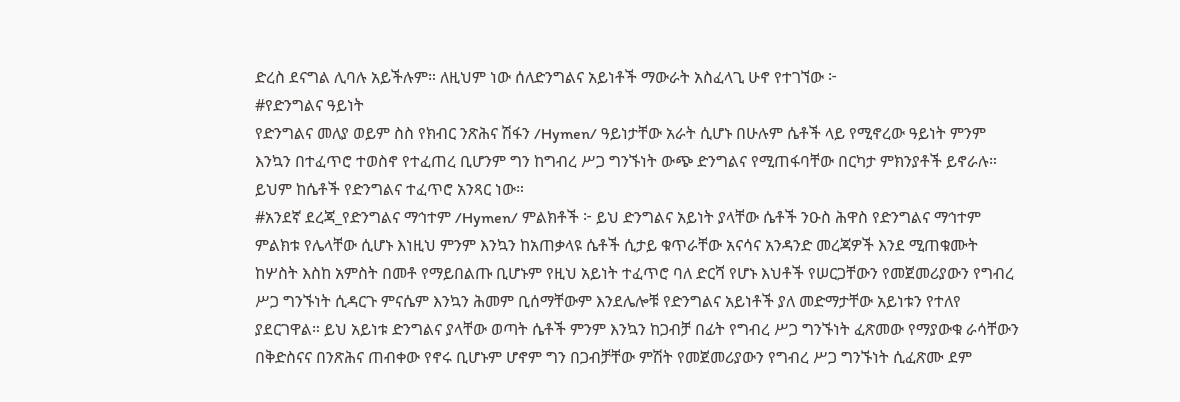ድረስ ደናግል ሊባሉ አይችሉም። ለዚህም ነው ሰለድንግልና አይነቶች ማውራት አስፈላጊ ሁኖ የተገኘው ፦
#የድንግልና ዓይነት
የድንግልና መለያ ወይም ስስ የክብር ንጽሕና ሽፋን /Hymen/ ዓይነታቸው አራት ሲሆኑ በሁሉም ሴቶች ላይ የሚኖረው ዓይነት ምንም እንኳን በተፈጥሮ ተወስኖ የተፈጠረ ቢሆንም ግን ከግብረ ሥጋ ግንኙነት ውጭ ድንግልና የሚጠፋባቸው በርካታ ምክንያቶች ይኖራሉ። ይህም ከሴቶች የድንግልና ተፈጥሮ አንጻር ነው።
#አንደኛ ደረጃ_የድንግልና ማኅተም /Hymen/ ምልክቶች ፦ ይህ ድንግልና አይነት ያላቸው ሴቶች ንዑስ ሕዋስ የድንግልና ማኅተም ምልክቱ የሌላቸው ሲሆኑ እነዚህ ምንም እንኳን ከአጠቃላዩ ሴቶች ሲታይ ቁጥራቸው አናሳና አንዳንድ መረጃዎች እንደ ሚጠቁሙት ከሦስት እስከ አምስት በመቶ የማይበልጡ ቢሆኑም የዚህ አይነት ተፈጥሮ ባለ ድርሻ የሆኑ እህቶች የሠርጋቸውን የመጀመሪያውን የግብረ ሥጋ ግንኙነት ሲዳርጉ ምናሴም እንኳን ሕመም ቢሰማቸውም እንደሌሎቹ የድንግልና አይነቶች ያለ መድማታቸው አይነቱን የተለየ ያደርገዋል። ይህ አይነቱ ድንግልና ያላቸው ወጣት ሴቶች ምንም እንኳን ከጋብቻ በፊት የግብረ ሥጋ ግንኙነት ፈጽመው የማያውቁ ራሳቸውን በቅድስናና በንጽሕና ጠብቀው የኖሩ ቢሆኑም ሆኖም ግን በጋብቻቸው ምሽት የመጀመሪያውን የግብረ ሥጋ ግንኙነት ሲፈጽሙ ደም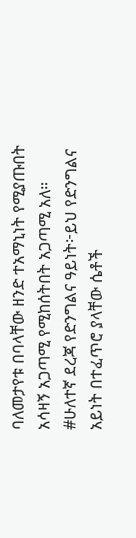ባለመታየቱ በባላቸው ዘንድ ተአማኒነት የሚያጡበት አሳዛኝ አጋጣሚ የሚከሰትበት አጋጣሚ አለ።
#ሁለተኛ ደረጃ የድንግልና ዓይነት፦ይህ የድንግልና አይነት በተፈጥሮ ያላቸው ሴቶች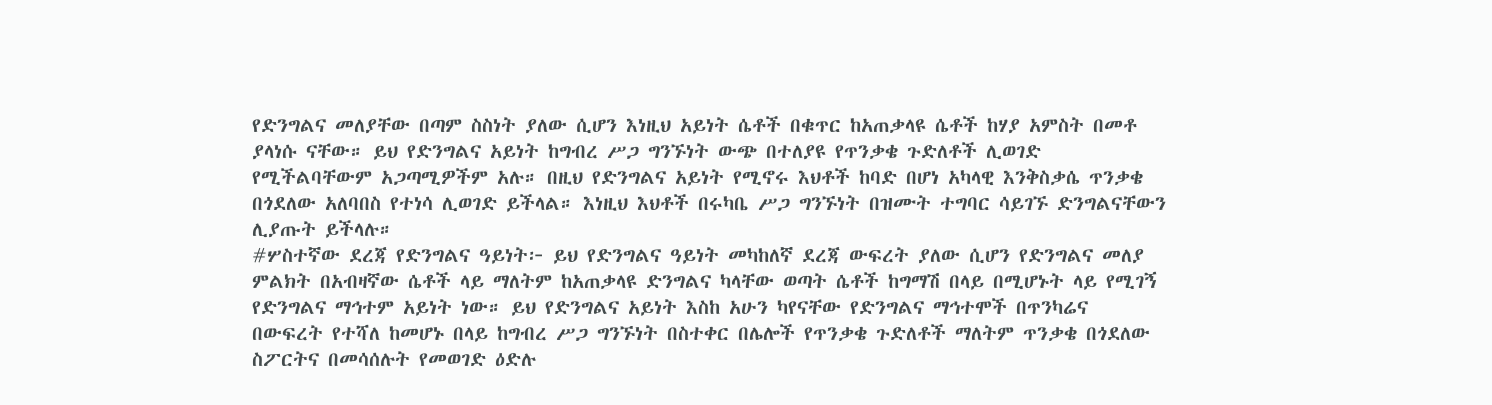የድንግልና መለያቸው በጣም ስስነት ያለው ሲሆን እነዚህ አይነት ሴቶች በቁጥር ከአጠቃላዩ ሴቶች ከሃያ አምስት በመቶ ያላነሱ ናቸው። ይህ የድንግልና አይነት ከግብረ ሥጋ ግንኙነት ውጭ በተለያዩ የጥንቃቄ ጉድለቶች ሊወገድ የሚችልባቸውም አጋጣሚዎችም አሉ። በዚህ የድንግልና አይነት የሚኖሩ እህቶች ከባድ በሆነ አካላዊ እንቅስቃሴ ጥንቃቄ በጎደለው አለባበስ የተነሳ ሊወገድ ይችላል። እነዚህ እህቶች በሩካቤ ሥጋ ግንኙነት በዝሙት ተግባር ሳይገኙ ድንግልናቸውን ሊያጡት ይችላሉ።
#ሦስተኛው ደረጃ የድንግልና ዓይነት፦ ይህ የድንግልና ዓይነት መካከለኛ ደረጃ ውፍረት ያለው ሲሆን የድንግልና መለያ ምልክት በአብዛኛው ሴቶች ላይ ማለትም ከአጠቃላዩ ድንግልና ካላቸው ወጣት ሴቶች ከግማሽ በላይ በሚሆኑት ላይ የሚገኝ የድንግልና ማኅተም አይነት ነው። ይህ የድንግልና አይነት እስከ አሁን ካየናቸው የድንግልና ማኅተሞች በጥንካሬና በውፍረት የተሻለ ከመሆኑ በላይ ከግብረ ሥጋ ግንኙነት በስተቀር በሌሎች የጥንቃቄ ጉድለቶች ማለትም ጥንቃቄ በጎደለው ስፖርትና በመሳሰሉት የመወገድ ዕድሉ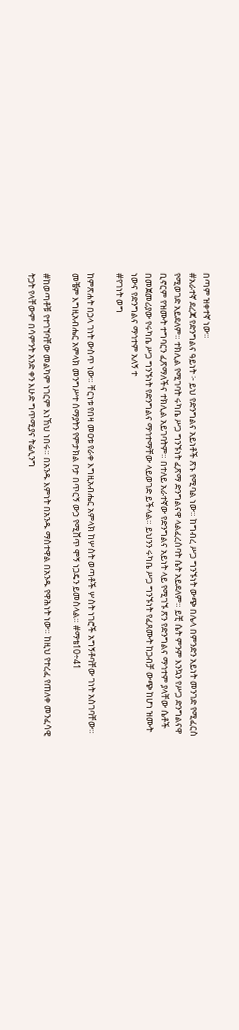በጣም ዝቀተኛ ነው።
#አራተኛ ደረጃ የድንግልና ዓይነት ፦ ይህ የድንግልና አይነቶች ጽኑ የሚባል ነው። ከግብረ ሥጋ ግንኙነት ውጭ በሌላ በምንድን አይነት መንገድ የሚፈርስ የሚወገድ አይደለም። ተክሊል የሚገባት ሩካቤ ሥጋ ግንኙነት ፈጽማ ድንግልናዋ ላልፈረሰባት ሴት አይደለም። ይቺ ሴት ምንም እንኳን የሥጋ ድንግልናዋ ቢኖርም የዝሙት ተግባርን ፈጽማለችና ተክሊል አይገባትም። በተለይ አራተኛው የድንግልና አይነት ላይ የሚገኙ ጽን የድንግልና ማኅተም ያላቸው ሴቶች በመጀመሪያው የሩካቤ ሥጋ ግንኙነት የድንግልና ማኅተማቸው ላይወገድ ይችላል። ይህንን ሩካቤ ሥጋ ግንኙነት የፈጸሙት ከጋብቻ ውጭ ከሆነ ዝሙት ነውና የድንግልና ማኅተም አለኝ ተ
#የገነት ወግ

ከምጽሐት በኃላ ገነት ውስጥ ነው። ቸርነቱ የበዛ መዐቱ የራቀ እግዚአብሔር አምላክ ከሦስት ወጣቶች ሦስት ነገሮች አግኝቶባቸው ገነት አስገባቸው። መቼም እግዚአብሔር አምላክ መንግሥተ ሰማያትን የምታክል ቦታ በጥርኝ ውኃ የሚሸጥ ሞኝ ነጋዴን ይመስላል። #ማቴ10÷41

#ከወጣቶቹ የተገኘባቸው መልካም ነገርም እነኸህ ነበሩ። በአንዱ እምነት በአንዱ ማስተዋል በአንዱ የዋሕነት ነው። ከዚህ የተረፈ የጠለቀ መንፈሳዊ ትጋት የላቸውም በሳምንት አንድ ቀን እሁድ ግጥሚያና ትሬሊንግ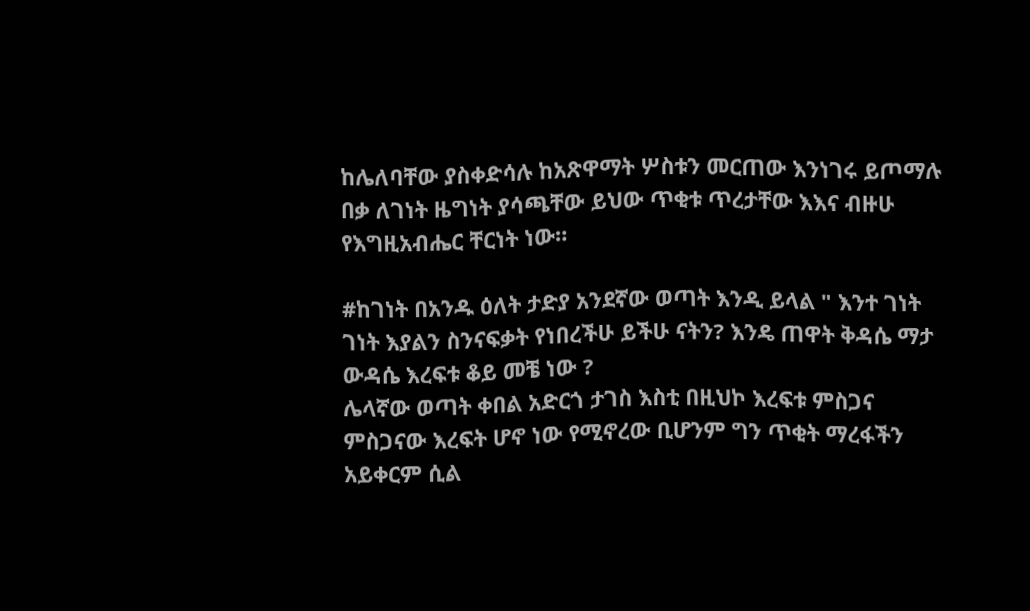ከሌለባቸው ያስቀድሳሉ ከአጽዋማት ሦስቱን መርጠው እንነገሩ ይጦማሉ በቃ ለገነት ዜግነት ያሳጫቸው ይህው ጥቂቱ ጥረታቸው እእና ብዙሁ የእግዚአብሔር ቸርነት ነው።

#ከገነት በአንዱ ዕለት ታድያ አንደኛው ወጣት እንዲ ይላል " እንተ ገነት ገነት እያልን ስንናፍቃት የነበረችሁ ይችሁ ናትን? እንዴ ጠዋት ቅዳሴ ማታ ውዳሴ እረፍቱ ቆይ መቼ ነው ?
ሌላኛው ወጣት ቀበል አድርጎ ታገስ እስቲ በዚህኮ እረፍቱ ምስጋና ምስጋናው እረፍት ሆኖ ነው የሚኖረው ቢሆንም ግን ጥቂት ማረፋችን አይቀርም ሲል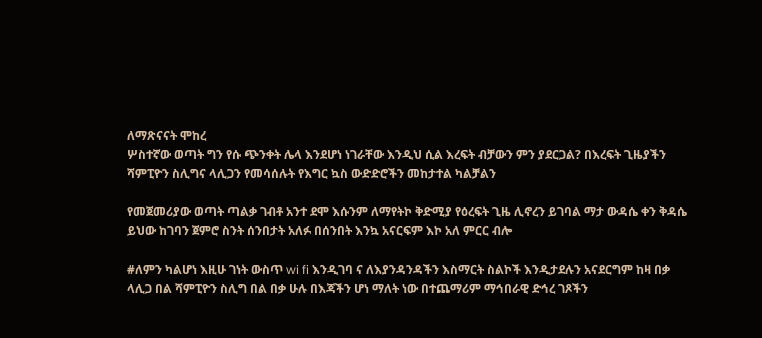ለማጽናናት ሞከረ
ሦስተኛው ወጣት ግን የሱ ጭንቀት ሌላ እንደሆነ ነገራቸው እንዲህ ሲል እረፍት ብቻውን ምን ያደርጋል? በእረፍት ጊዜያችን ሻምፒዮን ስሊግና ላሊጋን የመሳሰሉት የእግር ኳስ ውድድሮችን መከታተል ካልቻልን

የመጀመሪያው ወጣት ጣልቃ ገብቶ አንተ ደሞ እሱንም ለማየትኮ ቅድሚያ የዕረፍት ጊዜ ሊኖረን ይገባል ማታ ውዳሴ ቀን ቅዳሴ ይህው ከገባን ጀምሮ ስንት ሰንበታት አለፉ በሰንበት እንኳ አናርፍም እኮ አለ ምርር ብሎ

#ለምን ካልሆነ እዚሁ ገነት ውስጥ wi fi እንዲገባ ና ለእያንዳንዳችን እስማርት ስልኮች እንዲታደሉን አናደርግም ከዛ በቃ ላሊጋ በል ሻምፒዮን ስሊግ በል በቃ ሁሉ በእጃችን ሆነ ማለት ነው በተጨማሪም ማኅበራዊ ድኅረ ገጾችን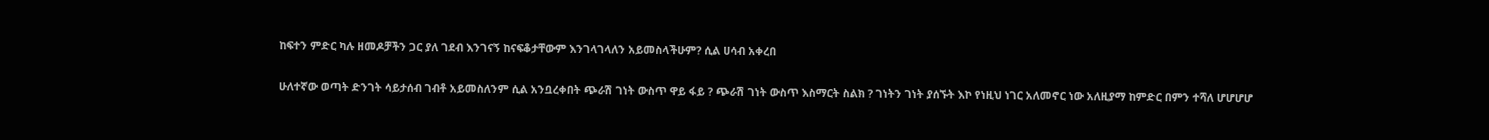ከፍተን ምድር ካሉ ዘመዶቻችን ጋር ያለ ገደብ እንገናኝ ከናፍቆታቸውም እንገላገላለን አይመስላችሁም? ሲል ሀሳብ አቀረበ

ሁለተኛው ወጣት ድንገት ሳይታሰብ ገብቶ አይመስለንም ሲል አንቧረቀበት ጭራሽ ገነት ውስጥ ዋይ ፋይ ? ጭራሽ ገነት ውስጥ እስማርት ስልክ ? ገነትን ገነት ያሰኙት እኮ የነዚህ ነገር አለመኖር ነው አለዚያማ ከምድር በምን ተሻለ ሆሆሆሆ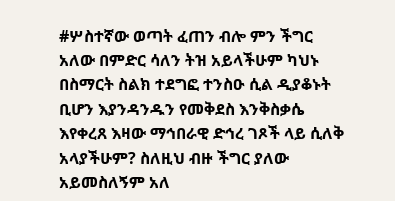#ሦስተኛው ወጣት ፈጠን ብሎ ምን ችግር አለው በምድር ሳለን ትዝ አይላችሁም ካህኑ በስማርት ስልክ ተደግፎ ተንስዑ ሲል ዲያቆኑት ቢሆን እያንዳንዱን የመቅደስ እንቅስቃሴ እየቀረጸ እዛው ማኅበራዊ ድኅረ ገጾች ላይ ሲለቅ አላያችሁም? ስለዚህ ብዙ ችግር ያለው አይመስለኝም አለ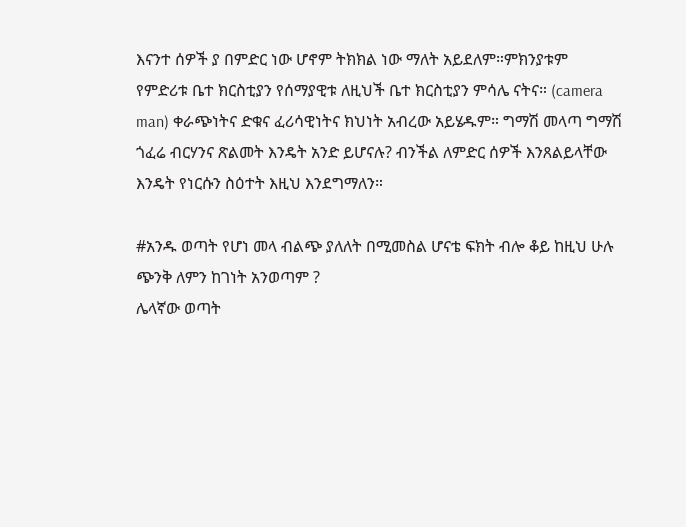እናንተ ሰዎች ያ በምድር ነው ሆኖም ትክክል ነው ማለት አይደለም።ምክንያቱም የምድሪቱ ቤተ ክርስቲያን የሰማያዊቱ ለዚህች ቤተ ክርስቲያን ምሳሌ ናትና። (camera man) ቀራጭነትና ድቁና ፈሪሳዊነትና ክህነት አብረው አይሄዱም። ግማሽ መላጣ ግማሽ ጎፈሬ ብርሃንና ጽልመት እንዴት አንድ ይሆናሉ? ብንችል ለምድር ሰዎች እንጸልይላቸው እንዴት የነርሱን ስዕተት እዚህ እንደግማለን።

#አንዱ ወጣት የሆነ መላ ብልጭ ያለለት በሚመስል ሆናቴ ፍክት ብሎ ቆይ ከዚህ ሁሉ ጭንቅ ለምን ከገነት አንወጣም ?
ሌላኛው ወጣት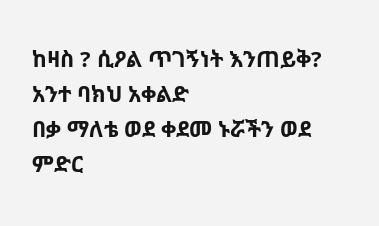ከዛስ ? ሲዖል ጥገኝነት እንጠይቅ?
አንተ ባክህ አቀልድ
በቃ ማለቴ ወደ ቀደመ ኑሯችን ወደ ምድር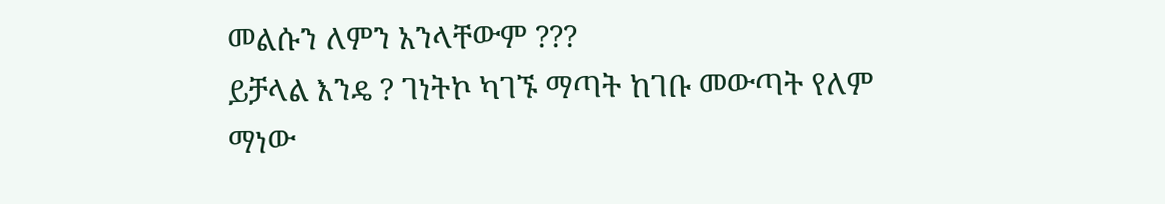መልሱን ለምን አንላቸውም ???
ይቻላል እንዴ ? ገነትኮ ካገኙ ማጣት ከገቡ መውጣት የለም ማነው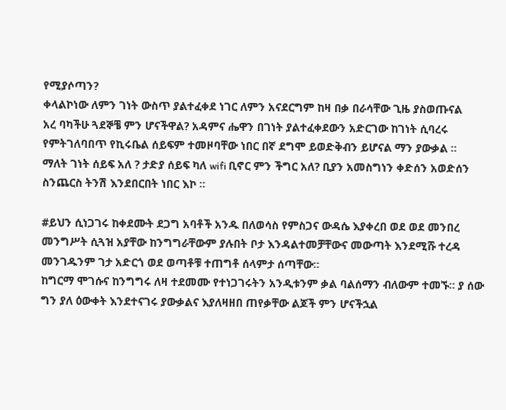የሚያሶጣን?
ቀላልኮነው ለምን ገነት ውስጥ ያልተፈቀደ ነገር ለምን አናደርግም ከዛ በቃ በራሳቸው ጊዜ ያስወጡናል
አረ ባካችሁ ጓደኞቼ ምን ሆናችዋል? አዳምና ሔዋን በገነት ያልተፈቀደውን አድርገው ከገነት ሲባረሩ የምትገለባበጥ የኪሩቤል ሰይፍም ተመዞባቸው ነበር በኛ ደግሞ ይወድቅብን ይሆናል ማን ያውቃል ።
ማለት ገነት ሰይፍ አለ ? ታድያ ሰይፍ ካለ wifi ቢኖር ምን ችግር አለ? ቢያን አመስግነን ቀድሰን አወድሰን ስንጨርስ ትንሽ እንደበርበት ነበር እኮ ።

#ይህን ሲነጋገሩ ከቀደሙት ደጋግ አባቶች አንዱ በለወሳስ የምስጋና ውዳሴ እያቀረበ ወደ ወደ መንበረ መንግሥት ሲጓዝ አያቸው ከንግግራቸውም ያሉበት ቦታ እንዳልተመቻቸውና መውጣት እንደሚሹ ተረዳ መንገዱንም ገታ አድርጎ ወደ ወጣቶቹ ተጠግቶ ሰላምታ ሰጣቸው።
ከግርማ ሞገሱና ከንግግሩ ለዛ ተደመሙ የተነጋገሩትን አንዲቱንም ቃል ባልሰማን ብለውም ተመኙ። ያ ሰው ግን ያለ ዕውቀት እንደተናገሩ ያውቃልና እያለዛዘበ ጠየቃቸው ልጆች ምን ሆናችኋል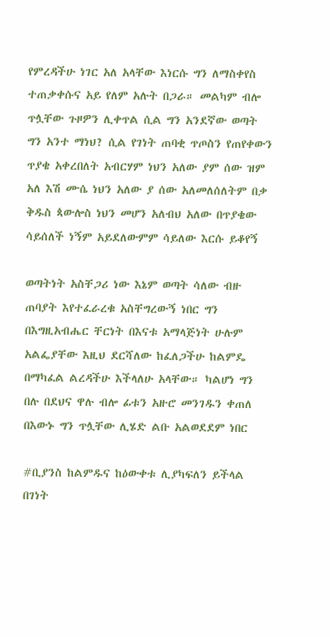የምረዳችሁ ነገር አለ አላቸው እነርሱ ግን ለማስቀየስ ተጠቃቀሱና አይ የለም አሉት በጋራ። መልካም ብሎ ጥሏቸው ጉዞዎን ሊቀጥል ሲል ግን አንደኛው ወጣት ግን አንተ ማነህ? ሲል የገነት ጠባቂ ጥጦስን የጠየቀውን ጥያቄ አቀረበለት አብርሃም ነህን አለው ያም ሰው ዝም አለ እሽ ሙሴ ነህን አለው ያ ሰው አለመለሰለትም በቃ ቅዱስ ጳውሎስ ነህን መሆን አለብህ አለው በጥያቄው ሳይሰለች ነኝም አይደለውምም ሳይለው እርሱ ይቆየኝ

ወጣትነት አስቸጋሪ ነው እኔም ወጣት ሳለው ብዙ ጠባያት እየተፈራረቁ አስቸግረውኝ ነበር ግን በእግዚአብሔር ቸርነት በእናቱ አማላጅነት ሁሉም አልፌያቸው እዚህ ደርሻለው ከፈለጋችሁ ከልምዴ በማካፈል ልረዳችሁ እችላለሁ አላቸው። ካልሆነ ግን በሉ በደህና ዋሉ ብሎ ፊቱን አዙሮ መንገዱን ቀጠለ በእውኑ ግን ጥሏቸው ሊሄድ ልቡ አልወደደም ነበር

#ቢያንስ ከልምዱና ከዕውቀቱ ሊያካፍለን ይችላል በገነት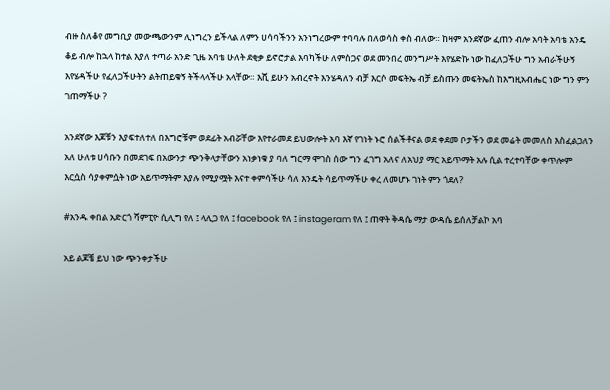ብዙ ስለቆየ መግቢያ መውጫውንም ሊነግረን ይችላል ለምን ሀሳባችንን አንነግረውም ተባባሉ በለወሳስ ቀስ ብለው። ከዛም አንደኛው ፈጠን ብሎ አባት አባቴ አንዴ ቆይ ብሎ ከኋላ ከተል እያለ ተጣራ አንድ ጊዜ አባቴ ሁለት ደቂቃ ይኖሮታል እባካችሁ ለምስጋና ወደ መንበረ መንግሥት እየሄድኩ ነው ከፈለጋችሁ ግን አብራችሁኝ እየሄዳችሁ የፈለጋችሁትን ልትጠይቁኝ ትችላላችሁ አላቸው። እሺ ይሁን አብረኖት እንሄዳለን ብቻ እርሶ መፍትኤ ብቻ ይስጡን መፍትኤስ ከእግዚአብሔር ነው ግን ምን ገጠማችሁ ?

አንደኛው እጆቹን እያፍተለተለ በእግሮቹም ወደፊት አብሯቸው እየተራመደ ይህውሎት አባ እኛ የገነት ኑሮ ሰልችቶናል ወደ ቀደመ ቦታችን ወደ መሬት መመለስ እስፈልጋለን አለ ሁለቱ ሀሳቡን በመደገፍ በአውንታ ጭንቅላታቸውን አነቃነቁ ያ ባለ ግርማ ሞገስ ሰው ግን ፈገግ አለና ለአህያ ማር አይጥማት አሉ ሲል ተረተባቸው ቀጥሎም እርሷስ ሳያቀምሷት ነው አይጥማትም እያሉ የሚያሟት እናተ ቀምሳችሁ ሳለ እንዴት ሳይጥማችሁ ቀረ ለመሆኑ ገነት ምን ጎደለ?

#አንዱ ቀበል አድርጎ ሻምፒዮ ሲሊግ የለ ፤ ላሊጋ የለ ፤ facebook የለ ፤ instageram የለ ፤ ጠዋት ቅዳሴ ማታ ውዳሴ ይሰለቻልኮ አባ

አይ ልጆቼ ይህ ነው ጭንቀታችሁ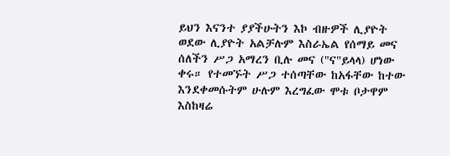ይህን እናንተ ያያችሁትን እኮ ብዙዎች ሊያዮት ወደው ሊያዮት አልቻሉም እስራኤል የሰማይ መና ሰለችን ሥጋ አማረን ቢሉ መና ("ና"ይላላ) ሆነው ቀሩ። የተመኙት ሥጋ ተሰጣቸው ከአፋቸው ከተው እንደቀመሱትም ሁሉም እረግፈው ሞቱ ቦታዋም እስከዛሬ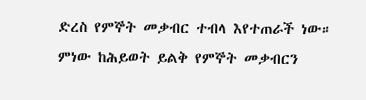ድረስ የምኞት መቃብር ተብላ እየተጠራች ነው። ምነው ከሕይወት ይልቅ የምኞት መቃብርን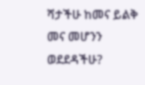ሻታችሁ ከመና ይልቅ መና መሆንን ወደደዳችሁ?